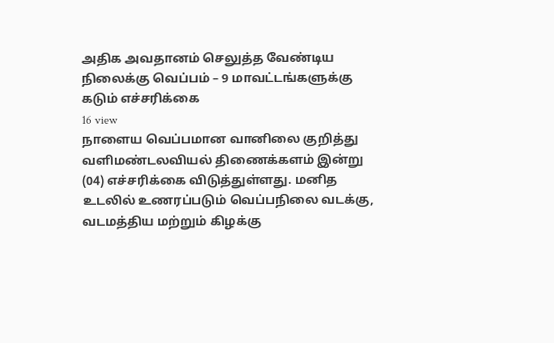அதிக அவதானம் செலுத்த வேண்டிய நிலைக்கு வெப்பம் – 9 மாவட்டங்களுக்கு கடும் எச்சரிக்கை
16 view
நாளைய வெப்பமான வானிலை குறித்து வளிமண்டலவியல் திணைக்களம் இன்று (04) எச்சரிக்கை விடுத்துள்ளது. மனித உடலில் உணரப்படும் வெப்பநிலை வடக்கு, வடமத்திய மற்றும் கிழக்கு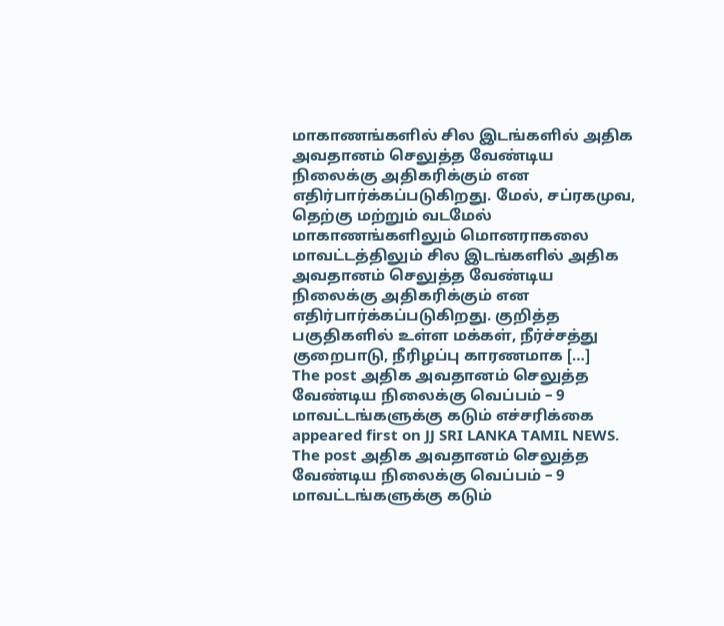மாகாணங்களில் சில இடங்களில் அதிக அவதானம் செலுத்த வேண்டிய நிலைக்கு அதிகரிக்கும் என எதிர்பார்க்கப்படுகிறது. மேல், சப்ரகமுவ, தெற்கு மற்றும் வடமேல் மாகாணங்களிலும் மொனராகலை மாவட்டத்திலும் சில இடங்களில் அதிக அவதானம் செலுத்த வேண்டிய நிலைக்கு அதிகரிக்கும் என எதிர்பார்க்கப்படுகிறது. குறித்த பகுதிகளில் உள்ள மக்கள், நீர்ச்சத்து குறைபாடு, நீரிழப்பு காரணமாக […]
The post அதிக அவதானம் செலுத்த வேண்டிய நிலைக்கு வெப்பம் – 9 மாவட்டங்களுக்கு கடும் எச்சரிக்கை appeared first on JJ SRI LANKA TAMIL NEWS.
The post அதிக அவதானம் செலுத்த வேண்டிய நிலைக்கு வெப்பம் – 9 மாவட்டங்களுக்கு கடும்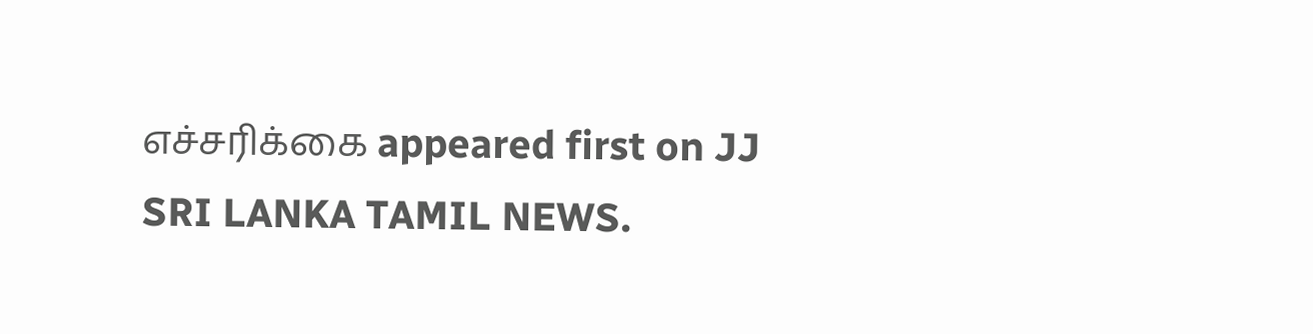எச்சரிக்கை appeared first on JJ SRI LANKA TAMIL NEWS.